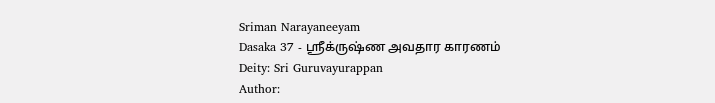Sriman Narayaneeyam
Dasaka 37 - ஸ்ரீக்ருஷ்ண அவதார காரணம்
Deity: Sri Guruvayurappan
Author: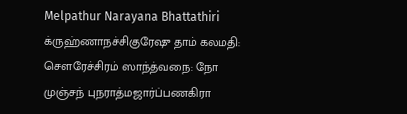Melpathur Narayana Bhattathiri
க்ருஹ்ணாநச்சிகுரேஷு தாம் கலமதி: சௌரேச்சிரம் ஸாந்த்வநை: நோ முஞ்சந் புநராத்மஜார்ப்பணகிரா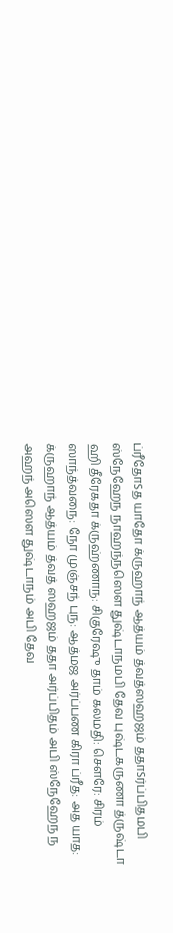ப்ரீதோSத யாதோ க்ருஹாந் ஆத்யம் த்வத்ஸஹஜம் ததாSர்ப்பிதமபி ஸ்நேஹேந நாஹந்நஸௌ துஷ்டாநமபி தேவ புஷ்டகருணா த்ருஷ்டா ஹி தீரேகதா க்ருஹ்ணாந: சிகுரேஷு தாம் கலமதி: சௌரே: சிரம் ஸாந்த்வநை: நோ முஞ்சந் புந: ஆத்மஜ அர்ப்பண கிரா ப்ரீத: அத யாத: க்ருஹாந் ஆத்யம் த்வத் ஸஹஜம் ததா அர்ப்பிதம் அபி ஸ்நேஹேந ந அஹந் அஸௌ துஷ்டாநம் அபி தேவ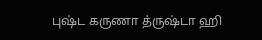புஷ்ட கருணா த்ருஷ்டா ஹி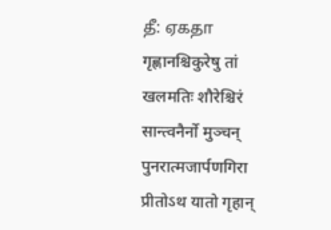தீ: ஏகதா गृह्णानश्चिकुरेषु तां खलमतिः शौरेश्चिरं सान्त्वनैर्नो मुञ्चन् पुनरात्मजार्पणगिरा प्रीतोऽथ यातो गृहान्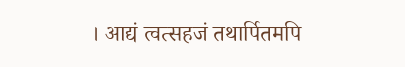। आद्यं त्वत्सहजं तथार्पितमपि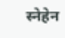स्नेहेन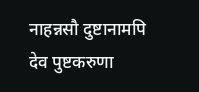नाहन्नसौ दुष्टानामपि देव पुष्टकरुणा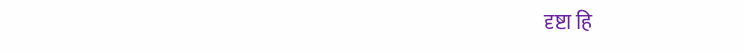दृष्टा हि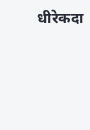धीरेकदा